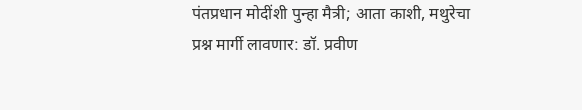पंतप्रधान मोदींशी पुन्हा मैत्री; आता काशी, मथुरेचा प्रश्न मार्गी लावणार: डॉ. प्रवीण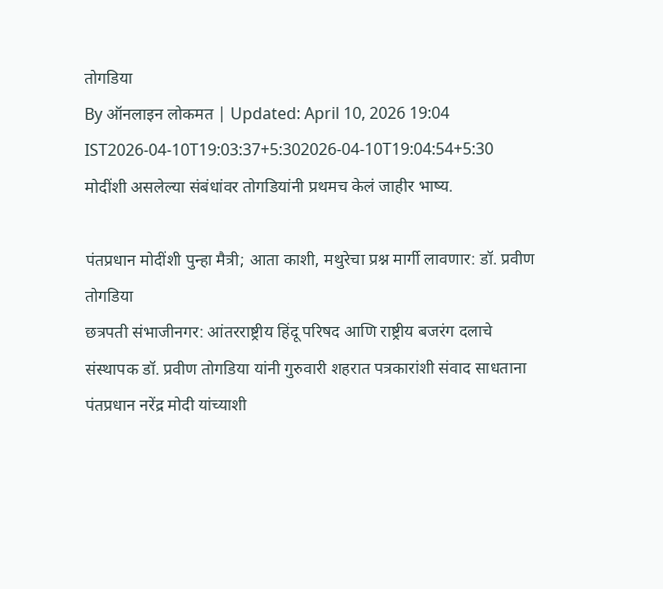तोगडिया
By ऑनलाइन लोकमत | Updated: April 10, 2026 19:04 IST2026-04-10T19:03:37+5:302026-04-10T19:04:54+5:30
मोदींशी असलेल्या संबंधांवर तोगडियांनी प्रथमच केलं जाहीर भाष्य.

पंतप्रधान मोदींशी पुन्हा मैत्री; आता काशी, मथुरेचा प्रश्न मार्गी लावणार: डॉ. प्रवीण तोगडिया
छत्रपती संभाजीनगर: आंतरराष्ट्रीय हिंदू परिषद आणि राष्ट्रीय बजरंग दलाचे संस्थापक डॉ. प्रवीण तोगडिया यांनी गुरुवारी शहरात पत्रकारांशी संवाद साधताना पंतप्रधान नरेंद्र मोदी यांच्याशी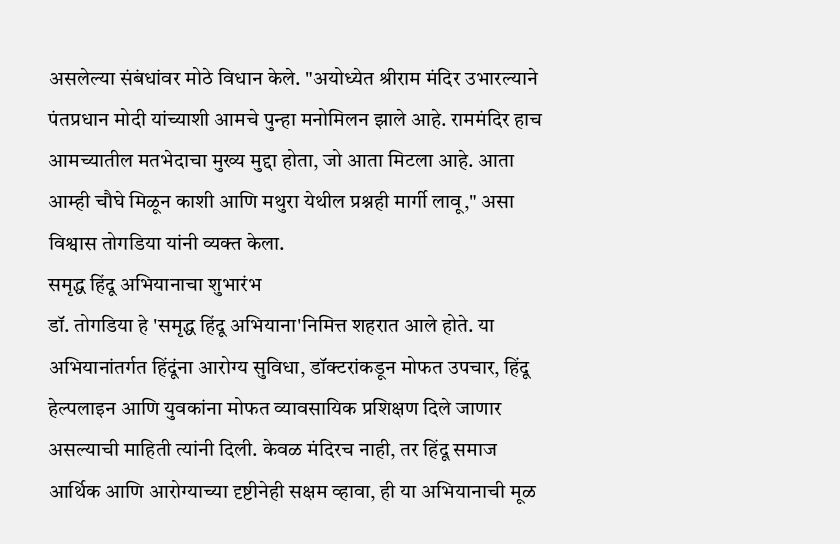असलेल्या संबंधांवर मोठे विधान केले. "अयोध्येत श्रीराम मंदिर उभारल्याने पंतप्रधान मोदी यांच्याशी आमचे पुन्हा मनोमिलन झाले आहे. राममंदिर हाच आमच्यातील मतभेदाचा मुख्य मुद्दा होता, जो आता मिटला आहे. आता आम्ही चौघे मिळून काशी आणि मथुरा येथील प्रश्नही मार्गी लावू," असा विश्वास तोगडिया यांनी व्यक्त केला.
समृद्ध हिंदू अभियानाचा शुभारंभ
डॉ. तोगडिया हे 'समृद्ध हिंदू अभियाना'निमित्त शहरात आले होते. या अभियानांतर्गत हिंदूंना आरोग्य सुविधा, डॉक्टरांकडून मोफत उपचार, हिंदू हेल्पलाइन आणि युवकांना मोफत व्यावसायिक प्रशिक्षण दिले जाणार असल्याची माहिती त्यांनी दिली. केवळ मंदिरच नाही, तर हिंदू समाज आर्थिक आणि आरोग्याच्या दृष्टीनेही सक्षम व्हावा, ही या अभियानाची मूळ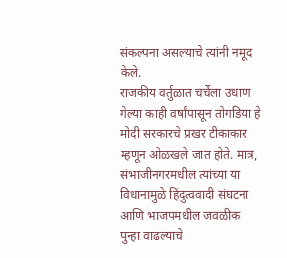संकल्पना असल्याचे त्यांनी नमूद केले.
राजकीय वर्तुळात चर्चेला उधाण
गेल्या काही वर्षांपासून तोगडिया हे मोदी सरकारचे प्रखर टीकाकार म्हणून ओळखले जात होते. मात्र, संभाजीनगरमधील त्यांच्या या विधानामुळे हिंदुत्ववादी संघटना आणि भाजपमधील जवळीक पुन्हा वाढल्याचे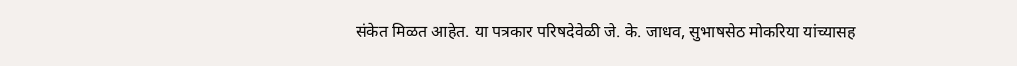संकेत मिळत आहेत. या पत्रकार परिषदेवेळी जे. के. जाधव, सुभाषसेठ मोकरिया यांच्यासह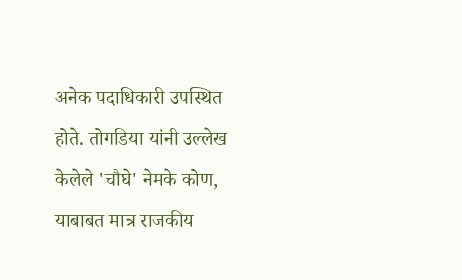अनेक पदाधिकारी उपस्थित होते. तोगडिया यांनी उल्लेख केलेले 'चौघे' नेमके कोण, याबाबत मात्र राजकीय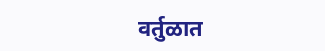वर्तुळात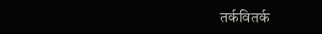तर्कवितर्क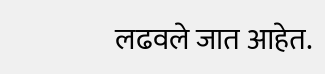लढवले जात आहेत.